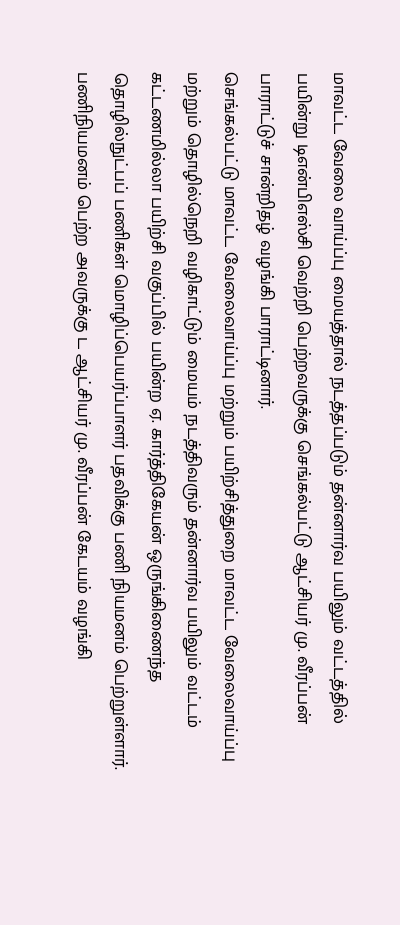மாவட்ட வேலை வாய்ப்பு மையத்தால் நடத்தப்படும் தன்னார்வ பயிலும் வட்டத்தில் பயின்று டிஎன்பிஎஸ்சி வெற்றி பெற்றவருக்கு செங்கல்பட்டு ஆட்சியர் மு. வீரப்பன் பாராட்டுச் சான்றிதழ் வழங்கி பாராட்டினார்.
செங்கல்பட்டு மாவட்ட வேலைவாய்ப்பு மற்றும் பயிற்சித்துறை மாவட்ட வேலைவாய்ப்பு மற்றும் தொழில்நெறி வழிகாட்டும் மையம் நடத்திவரும் தன்னார்வ பயிலும் வட்டம் கட்டணமில்லா பயிற்சி வகுப்பில் பயின்ற ஏ. கார்த்திகேயன் ஒருங்கிணைந்த தொழில்நுட்பப் பணிகள் மொழிப்பெயர்ப்பாளர் பதவிக்கு பணி நியமனம் பெற்றுள்ளார்.
பணிநியமனம் பெற்ற அவருக்கு ட ஆட்சியர் மு. வீரப்பன் கேடயம் வழங்கி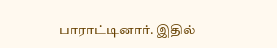பாராட்டினார். இதில்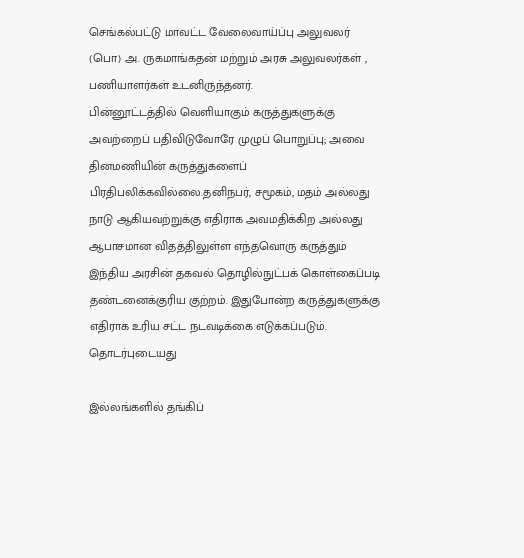செங்கல்பட்டு மாவட்ட வேலைவாய்ப்பு அலுவலர் (பொ) அ. ருகமாங்கதன் மற்றும் அரசு அலுவலர்கள் , பணியாளர்கள் உடனிருந்தனர்.
பின்னூட்டத்தில் வெளியாகும் கருத்துகளுக்கு அவற்றைப் பதிவிடுவோரே முழுப் பொறுப்பு; அவை தினமணியின் கருத்துகளைப் பிரதிபலிக்கவில்லை.தனிநபர், சமூகம், மதம் அல்லது நாடு ஆகியவற்றுக்கு எதிராக அவமதிக்கிற அல்லது ஆபாசமான விதத்திலுள்ள எந்தவொரு கருத்தும் இந்திய அரசின் தகவல் தொழில்நுட்பக் கொள்கைப்படி தண்டனைக்குரிய குற்றம். இதுபோன்ற கருத்துகளுக்கு எதிராக உரிய சட்ட நடவடிக்கை எடுக்கப்படும்.
தொடர்புடையது

இல்லங்களில் தங்கிப்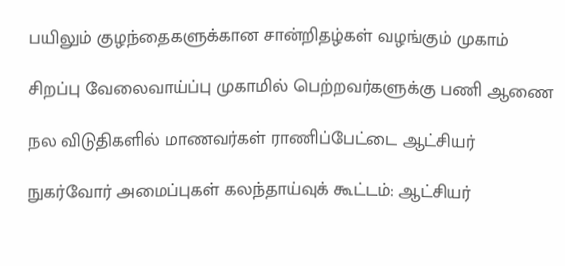பயிலும் குழந்தைகளுக்கான சான்றிதழ்கள் வழங்கும் முகாம்

சிறப்பு வேலைவாய்ப்பு முகாமில் பெற்றவர்களுக்கு பணி ஆணை

நல விடுதிகளில் மாணவர்கள் ராணிப்பேட்டை ஆட்சியர்

நுகர்வோர் அமைப்புகள் கலந்தாய்வுக் கூட்டம்: ஆட்சியர்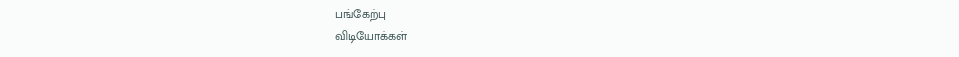பங்கேற்பு
விடியோக்கள்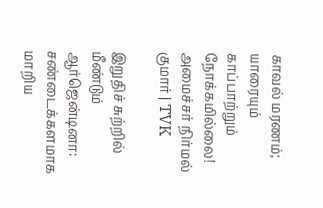காவல் மரணம்; யாரையும் காப்பாற்றும் நோக்கமில்லை! அமைச்சர் நிர்மல் குமார் | TVK

இறுதிச் சுற்றில் மீண்டும் ஆர்ஜென்டினா: சண்டைக்களமாக மாறிய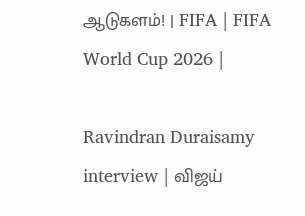ஆடுகளம்! | FIFA | FIFA World Cup 2026 |

Ravindran Duraisamy interview | விஜய்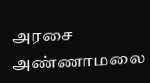அரசை அண்ணாமலை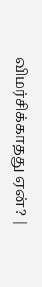விமர்சிக்காதது ஏன்? |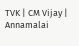TVK | CM Vijay | Annamalai